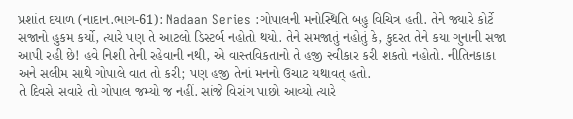પ્રશાંત દયાળ (નાદાન.ભાગ-61): Nadaan Series :ગોપાલની મનોસ્થિતિ બહુ વિચિત્ર હતી. તેને જ્યારે કોર્ટે સજાનો હુકમ કર્યો, ત્યારે પણ તે આટલો ડિસ્ટર્બ નહોતો થયો. તેને સમજાતું નહોતું કે, કુદરત તેને કયા ગુનાની સજા આપી રહી છે! હવે નિશી તેની રહેવાની નથી, એ વાસ્તવિકતાનો તે હજી સ્વીકાર કરી શકતો નહોતો. નીતિનકાકા અને સલીમ સાથે ગોપાલે વાત તો કરી; પણ હજી તેનાં મનનો ઉચાટ યથાવત્ હતો.
તે દિવસે સવારે તો ગોપાલ જમ્યો જ નહીં. સાંજે વિરાંગ પાછો આવ્યો ત્યારે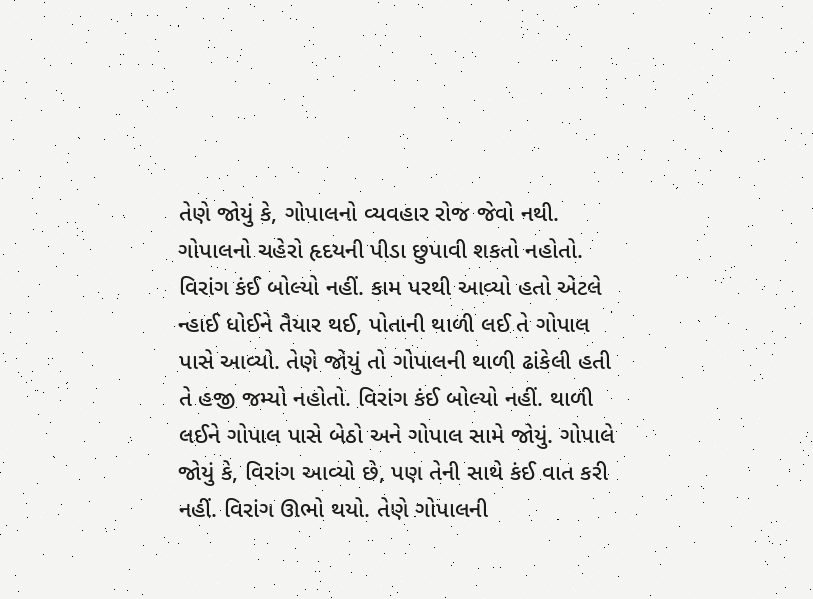તેણે જોયું કે, ગોપાલનો વ્યવહાર રોજ જેવો નથી. ગોપાલનો ચહેરો હૃદયની પીડા છુપાવી શકતો નહોતો. વિરાંગ કંઈ બોલ્યો નહીં. કામ પરથી આવ્યો હતો એટલે ન્હાઈ ધોઈને તૈયાર થઈ, પોતાની થાળી લઈ તે ગોપાલ પાસે આવ્યો. તેણે જોયું તો ગોપાલની થાળી ઢાંકેલી હતી તે હજી જમ્યો નહોતો. વિરાંગ કંઈ બોલ્યો નહીં. થાળી લઈને ગોપાલ પાસે બેઠો અને ગોપાલ સામે જોયું. ગોપાલે જોયું કે, વિરાંગ આવ્યો છે, પણ તેની સાથે કંઈ વાત કરી નહીં. વિરાંગ ઊભો થયો. તેણે ગોપાલની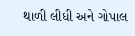થાળી લીધી અને ગોપાલ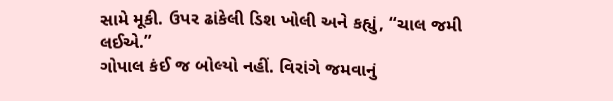સામે મૂકી. ઉપર ઢાંકેલી ડિશ ખોલી અને કહ્યું, “ચાલ જમી લઈએ.”
ગોપાલ કંઈ જ બોલ્યો નહીં. વિરાંગે જમવાનું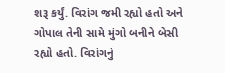શરૂ કર્યું. વિરાંગ જમી રહ્યો હતો અને ગોપાલ તેની સામે મુંગો બનીને બેસી રહ્યો હતો. વિરાંગનું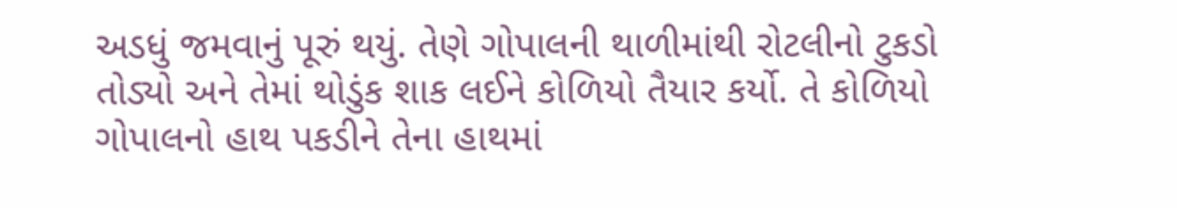અડધું જમવાનું પૂરું થયું. તેણે ગોપાલની થાળીમાંથી રોટલીનો ટુકડો તોડ્યો અને તેમાં થોડુંક શાક લઈને કોળિયો તૈયાર કર્યો. તે કોળિયો ગોપાલનો હાથ પકડીને તેના હાથમાં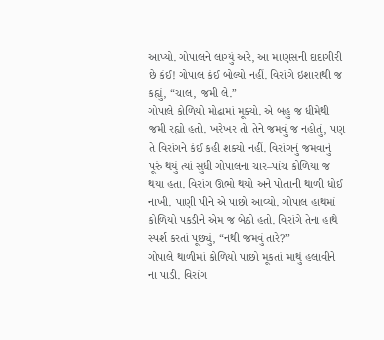આપ્યો. ગોપાલને લાગ્યું અરે, આ માણસની દાદાગીરી છે કંઈ! ગોપાલ કંઈ બોલ્યો નહીં. વિરાંગે ઇશારાથી જ કહ્યું, “ચાલ, જમી લે.”
ગોપાલે કોળિયો મોઢામાં મૂક્યો. એ બહુ જ ધીમેથી જમી રહ્યો હતો. ખરેખર તો તેને જમવું જ નહોતું, પણ તે વિરાંગને કંઈ કહી શક્યો નહીં. વિરાંગનું જમવાનું પૂરું થયું ત્યાં સુધી ગોપાલના ચાર–પાંચ કોળિયા જ થયા હતા. વિરાંગ ઊભો થયો અને પોતાની થાળી ધોઈ નાખી. પાણી પીને એ પાછો આવ્યો. ગોપાલ હાથમાં કોળિયો પકડીને એમ જ બેઠો હતો. વિરાંગે તેના હાથે સ્પર્શ કરતાં પૂછ્યું, “નથી જમવું તારે?”
ગોપાલે થાળીમાં કોળિયો પાછો મૂકતાં માથું હલાવીને ના પાડી. વિરાંગ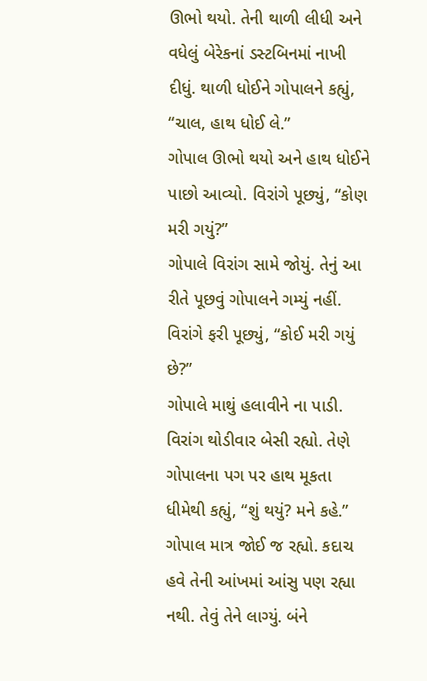ઊભો થયો. તેની થાળી લીધી અને વધેલું બેરેકનાં ડસ્ટબિનમાં નાખી દીધું. થાળી ધોઈને ગોપાલને કહ્યું, “ચાલ, હાથ ધોઈ લે.”
ગોપાલ ઊભો થયો અને હાથ ધોઈને પાછો આવ્યો. વિરાંગે પૂછ્યું, “કોણ મરી ગયું?”
ગોપાલે વિરાંગ સામે જોયું. તેનું આ રીતે પૂછવું ગોપાલને ગમ્યું નહીં. વિરાંગે ફરી પૂછ્યું, “કોઈ મરી ગયું છે?”
ગોપાલે માથું હલાવીને ના પાડી. વિરાંગ થોડીવાર બેસી રહ્યો. તેણે ગોપાલના પગ પર હાથ મૂકતા ધીમેથી કહ્યું, “શું થયું? મને કહે.”
ગોપાલ માત્ર જોઈ જ રહ્યો. કદાચ હવે તેની આંખમાં આંસુ પણ રહ્યા નથી. તેવું તેને લાગ્યું. બંને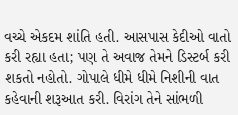વચ્ચે એકદમ શાંતિ હતી. આસપાસ કેદીઓ વાતો કરી રહ્યા હતા; પણ તે અવાજ તેમને ડિસ્ટર્બ કરી શકતો નહોતો. ગોપાલે ધીમે ધીમે નિશીની વાત કહેવાની શરૂઆત કરી. વિરાંગ તેને સાંભળી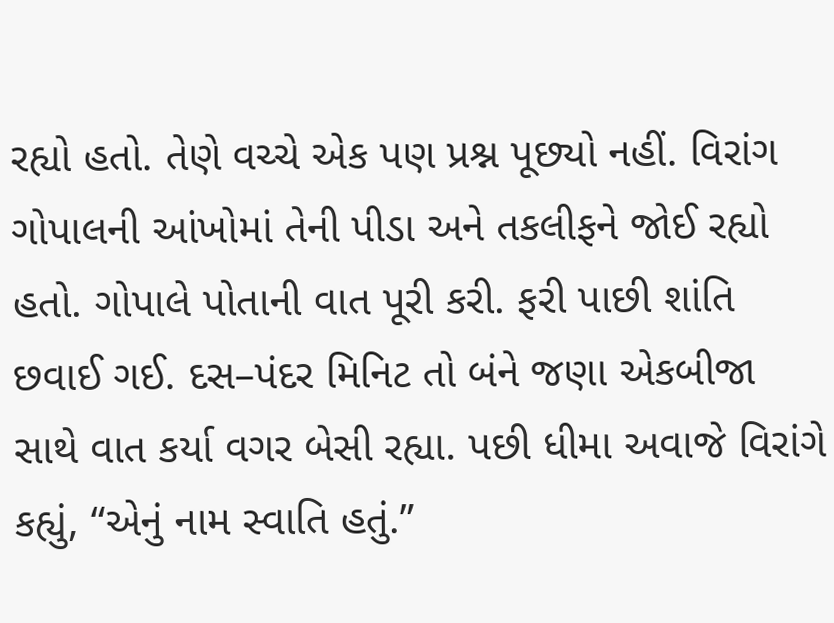રહ્યો હતો. તેણે વચ્ચે એક પણ પ્રશ્ન પૂછ્યો નહીં. વિરાંગ ગોપાલની આંખોમાં તેની પીડા અને તકલીફને જોઈ રહ્યો હતો. ગોપાલે પોતાની વાત પૂરી કરી. ફરી પાછી શાંતિ છવાઈ ગઈ. દસ–પંદર મિનિટ તો બંને જણા એકબીજા સાથે વાત કર્યા વગર બેસી રહ્યા. પછી ધીમા અવાજે વિરાંગે કહ્યું, “એનું નામ સ્વાતિ હતું.”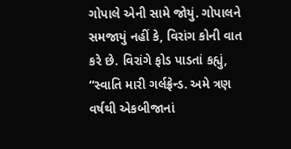ગોપાલે એની સામે જોયું. ગોપાલને સમજાયું નહીં કે, વિરાંગ કોની વાત કરે છે. વિરાંગે ફોડ પાડતાં કહ્યું, “સ્વાતિ મારી ગર્લફ્રેન્ડ. અમે ત્રણ વર્ષથી એકબીજાનાં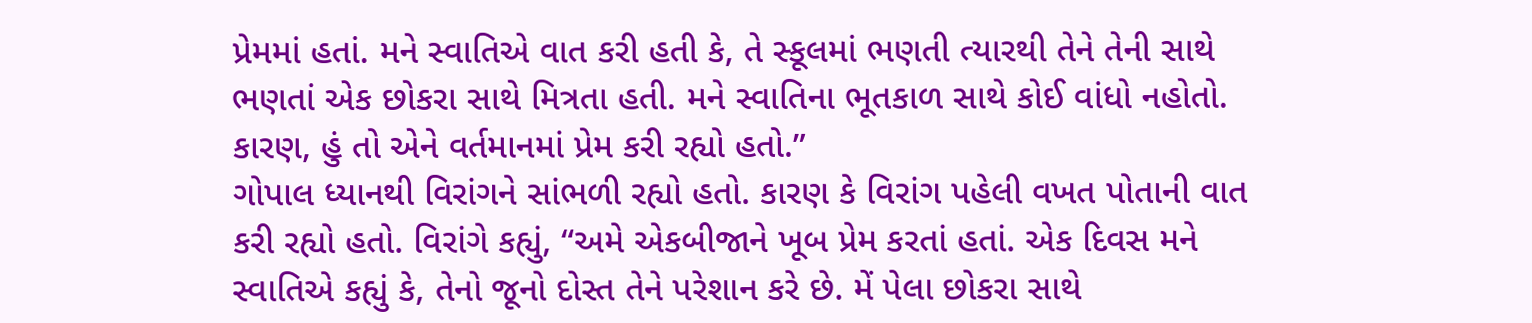પ્રેમમાં હતાં. મને સ્વાતિએ વાત કરી હતી કે, તે સ્કૂલમાં ભણતી ત્યારથી તેને તેની સાથે ભણતાં એક છોકરા સાથે મિત્રતા હતી. મને સ્વાતિના ભૂતકાળ સાથે કોઈ વાંધો નહોતો. કારણ, હું તો એને વર્તમાનમાં પ્રેમ કરી રહ્યો હતો.”
ગોપાલ ધ્યાનથી વિરાંગને સાંભળી રહ્યો હતો. કારણ કે વિરાંગ પહેલી વખત પોતાની વાત કરી રહ્યો હતો. વિરાંગે કહ્યું, “અમે એકબીજાને ખૂબ પ્રેમ કરતાં હતાં. એક દિવસ મને સ્વાતિએ કહ્યું કે, તેનો જૂનો દોસ્ત તેને પરેશાન કરે છે. મેં પેલા છોકરા સાથે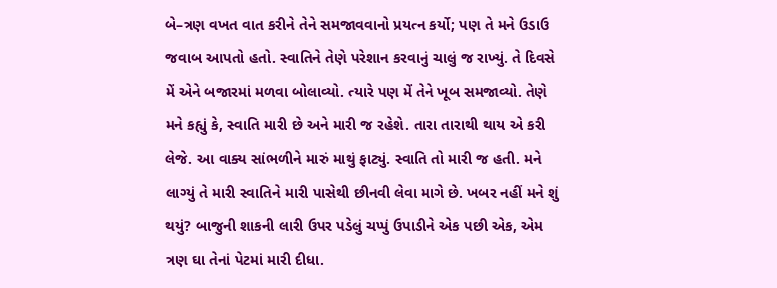બે–ત્રણ વખત વાત કરીને તેને સમજાવવાનો પ્રયત્ન કર્યો; પણ તે મને ઉડાઉ જવાબ આપતો હતો. સ્વાતિને તેણે પરેશાન કરવાનું ચાલું જ રાખ્યું. તે દિવસે મેં એને બજારમાં મળવા બોલાવ્યો. ત્યારે પણ મેં તેને ખૂબ સમજાવ્યો. તેણે મને કહ્યું કે, સ્વાતિ મારી છે અને મારી જ રહેશે. તારા તારાથી થાય એ કરી લેજે. આ વાક્ય સાંભળીને મારું માથું ફાટ્યું. સ્વાતિ તો મારી જ હતી. મને લાગ્યું તે મારી સ્વાતિને મારી પાસેથી છીનવી લેવા માગે છે. ખબર નહીં મને શું થયું? બાજુની શાકની લારી ઉપર પડેલું ચપ્પું ઉપાડીને એક પછી એક, એમ ત્રણ ઘા તેનાં પેટમાં મારી દીધા.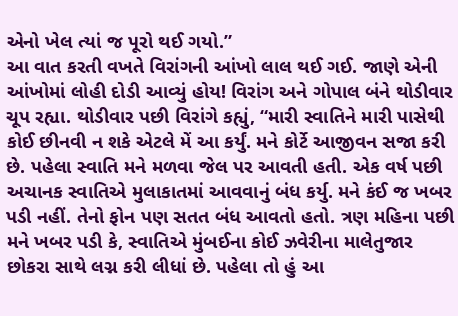એનો ખેલ ત્યાં જ પૂરો થઈ ગયો.”
આ વાત કરતી વખતે વિરાંગની આંખો લાલ થઈ ગઈ. જાણે એની આંખોમાં લોહી દોડી આવ્યું હોય! વિરાંગ અને ગોપાલ બંને થોડીવાર ચૂપ રહ્યા. થોડીવાર પછી વિરાંગે કહ્યું, “મારી સ્વાતિને મારી પાસેથી કોઈ છીનવી ન શકે એટલે મેં આ કર્યું. મને કોર્ટે આજીવન સજા કરી છે. પહેલા સ્વાતિ મને મળવા જેલ પર આવતી હતી. એક વર્ષ પછી અચાનક સ્વાતિએ મુલાકાતમાં આવવાનું બંધ કર્યુ. મને કંઈ જ ખબર પડી નહીં. તેનો ફોન પણ સતત બંધ આવતો હતો. ત્રણ મહિના પછી મને ખબર પડી કે, સ્વાતિએ મુંબઈના કોઈ ઝવેરીના માલેતુજાર છોકરા સાથે લગ્ન કરી લીધાં છે. પહેલા તો હું આ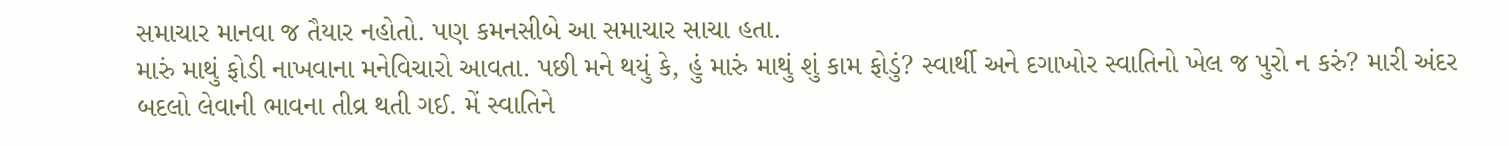સમાચાર માનવા જ તૈયાર નહોતો. પણ કમનસીબે આ સમાચાર સાચા હતા.
મારું માથું ફોડી નાખવાના મનેવિચારો આવતા. પછી મને થયું કે, હું મારું માથું શું કામ ફોડું? સ્વાર્થી અને દગાખોર સ્વાતિનો ખેલ જ પુરો ન કરું? મારી અંદર બદલો લેવાની ભાવના તીવ્ર થતી ગઈ. મેં સ્વાતિને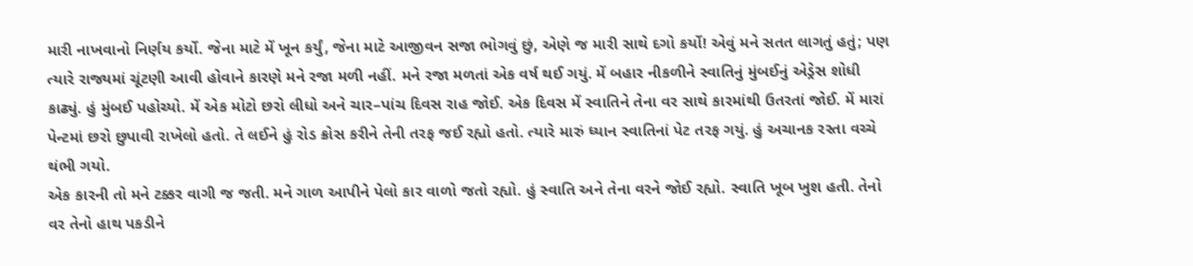મારી નાખવાનો નિર્ણય કર્યો. જેના માટે મેં ખૂન કર્યું, જેના માટે આજીવન સજા ભોગવું છું, એણે જ મારી સાથે દગો કર્યો! એવું મને સતત લાગતું હતું; પણ ત્યારે રાજ્યમાં ચૂંટણી આવી હોવાને કારણે મને રજા મળી નહીં. મને રજા મળતાં એક વર્ષ થઈ ગયું. મેં બહાર નીકળીને સ્વાતિનું મુંબઈનું એડ્રેસ શોધી કાઢ્યું. હું મુંબઈ પહોચ્યો. મેં એક મોટો છરો લીધો અને ચાર–પાંચ દિવસ રાહ જોઈ. એક દિવસ મેં સ્વાતિને તેના વર સાથે કારમાંથી ઉતરતાં જોઈ. મેં મારાં પેન્ટમાં છરો છુપાવી રાખેલો હતો. તે લઈને હું રોડ ક્રોસ કરીને તેની તરફ જઈ રહ્યો હતો. ત્યારે મારું ધ્યાન સ્વાતિનાં પેટ તરફ ગયું. હું અચાનક રસ્તા વચ્ચે થંભી ગયો.
એક કારની તો મને ટક્કર વાગી જ જતી. મને ગાળ આપીને પેલો કાર વાળો જતો રહ્યો. હું સ્વાતિ અને તેના વરને જોઈ રહ્યો. સ્વાતિ ખૂબ ખુશ હતી. તેનો વર તેનો હાથ પકડીને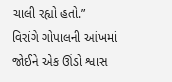ચાલી રહ્યો હતો.”
વિરાંગે ગોપાલની આંખમાં જોઈને એક ઊંડો શ્વાસ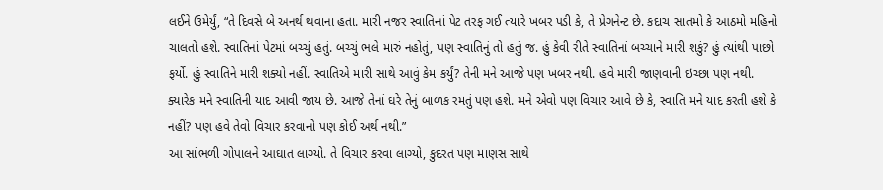લઈને ઉમેર્યું, “તે દિવસે બે અનર્થ થવાના હતા. મારી નજર સ્વાતિનાં પેટ તરફ ગઈ ત્યારે ખબર પડી કે, તે પ્રેગનેન્ટ છે. કદાચ સાતમો કે આઠમો મહિનો ચાલતો હશે. સ્વાતિનાં પેટમાં બચ્ચું હતું. બચ્ચું ભલે મારું નહોતું, પણ સ્વાતિનું તો હતું જ. હું કેવી રીતે સ્વાતિનાં બચ્ચાને મારી શકું? હું ત્યાંથી પાછો ફર્યો. હું સ્વાતિને મારી શક્યો નહીં. સ્વાતિએ મારી સાથે આવું કેમ કર્યું? તેની મને આજે પણ ખબર નથી. હવે મારી જાણવાની ઇચ્છા પણ નથી. ક્યારેક મને સ્વાતિની યાદ આવી જાય છે. આજે તેનાં ઘરે તેનું બાળક રમતું પણ હશે. મને એવો પણ વિચાર આવે છે કે, સ્વાતિ મને યાદ કરતી હશે કે નહીં? પણ હવે તેવો વિચાર કરવાનો પણ કોઈ અર્થ નથી.”
આ સાંભળી ગોપાલને આઘાત લાગ્યો. તે વિચાર કરવા લાગ્યો, કુદરત પણ માણસ સાથે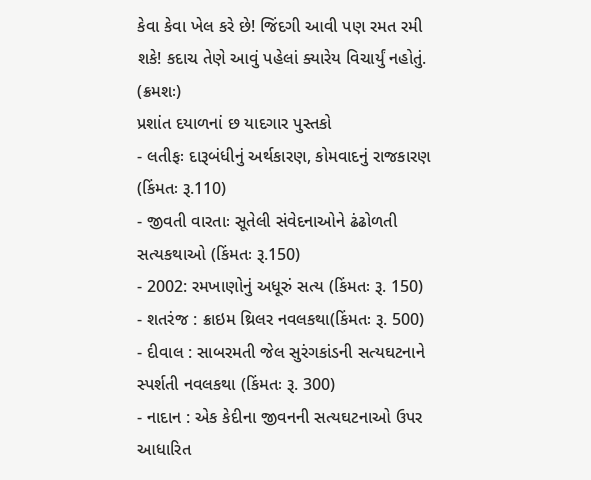કેવા કેવા ખેલ કરે છે! જિંદગી આવી પણ રમત રમી શકે! કદાચ તેણે આવું પહેલાં ક્યારેય વિચાર્યું નહોતું.
(ક્રમશઃ)
પ્રશાંત દયાળનાં છ યાદગાર પુસ્તકો
- લતીફઃ દારૂબંધીનું અર્થકારણ, કોમવાદનું રાજકારણ (કિંમતઃ રૂ.110)
- જીવતી વારતાઃ સૂતેલી સંવેદનાઓને ઢંઢોળતી સત્યકથાઓ (કિંમતઃ રૂ.150)
- 2002: રમખાણોનું અધૂરું સત્ય (કિંમતઃ રૂ. 150)
- શતરંજ : ક્રાઇમ થ્રિલર નવલકથા(કિંમતઃ રૂ. 500)
- દીવાલ : સાબરમતી જેલ સુરંગકાંડની સત્યઘટનાને સ્પર્શતી નવલકથા (કિંમતઃ રૂ. 300)
- નાદાન : એક કેદીના જીવનની સત્યઘટનાઓ ઉપર આધારિત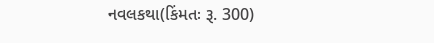નવલકથા(કિંમતઃ રૂ. 300)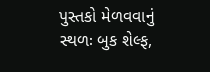પુસ્તકો મેળવવાનું સ્થળઃ બુક શેલ્ફ,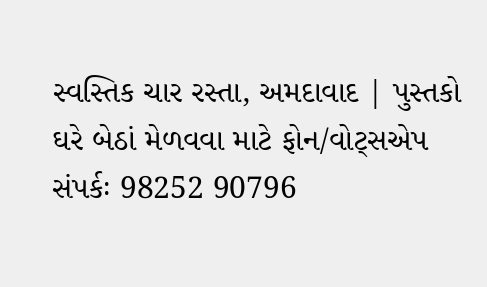સ્વસ્તિક ચાર રસ્તા, અમદાવાદ | પુસ્તકો ઘરે બેઠાં મેળવવા માટે ફોન/વોટ્સએપ સંપર્કઃ 98252 90796